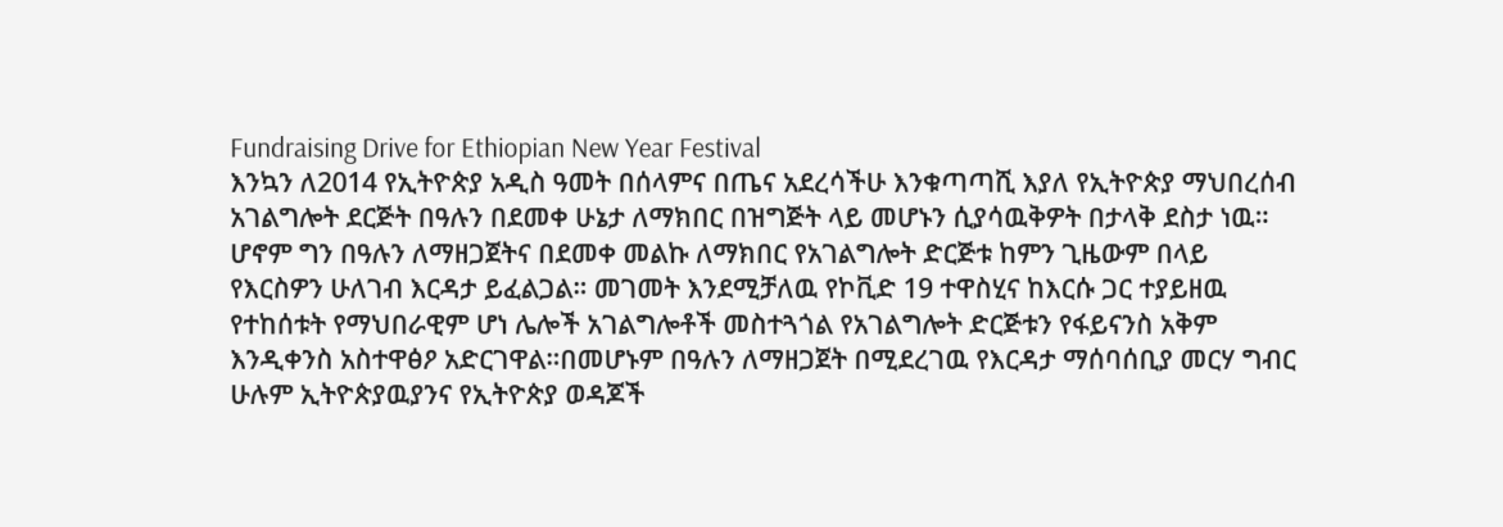Fundraising Drive for Ethiopian New Year Festival
እንኳን ለ2014 የኢትዮጵያ አዲስ ዓመት በሰላምና በጤና አደረሳችሁ እንቁጣጣሺ እያለ የኢትዮጵያ ማህበረሰብ አገልግሎት ደርጅት በዓሉን በደመቀ ሁኔታ ለማክበር በዝግጅት ላይ መሆኑን ሲያሳዉቅዎት በታላቅ ደስታ ነዉ። ሆኖም ግን በዓሉን ለማዘጋጀትና በደመቀ መልኩ ለማክበር የአገልግሎት ድርጅቱ ከምን ጊዜውም በላይ የእርስዎን ሁለገብ እርዳታ ይፈልጋል። መገመት እንደሚቻለዉ የኮቪድ 19 ተዋስሂና ከእርሱ ጋር ተያይዘዉ የተከሰቱት የማህበራዊም ሆነ ሌሎች አገልግሎቶች መስተጓጎል የአገልግሎት ድርጅቱን የፋይናንስ አቅም እንዲቀንስ አስተዋፅዖ አድርገዋል።በመሆኑም በዓሉን ለማዘጋጀት በሚደረገዉ የእርዳታ ማሰባሰቢያ መርሃ ግብር ሁሉም ኢትዮጵያዉያንና የኢትዮጵያ ወዳጆች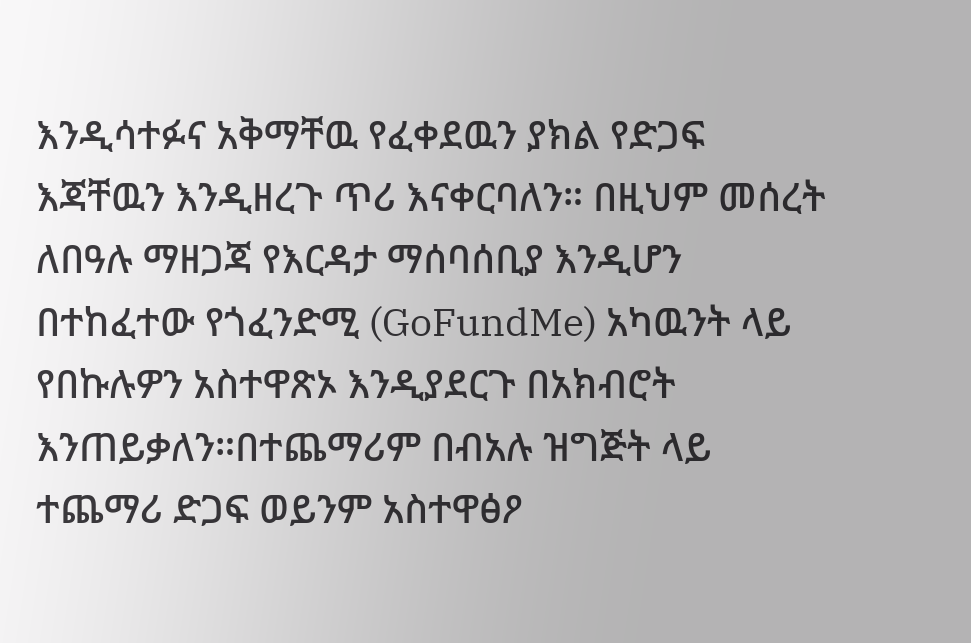እንዲሳተፉና አቅማቸዉ የፈቀደዉን ያክል የድጋፍ እጃቸዉን እንዲዘረጉ ጥሪ እናቀርባለን። በዚህም መሰረት ለበዓሉ ማዘጋጃ የእርዳታ ማሰባሰቢያ እንዲሆን በተከፈተው የጎፈንድሚ (GoFundMe) አካዉንት ላይ የበኩሉዎን አስተዋጽኦ እንዲያደርጉ በአክብሮት እንጠይቃለን።በተጨማሪም በብአሉ ዝግጅት ላይ ተጨማሪ ድጋፍ ወይንም አስተዋፅዖ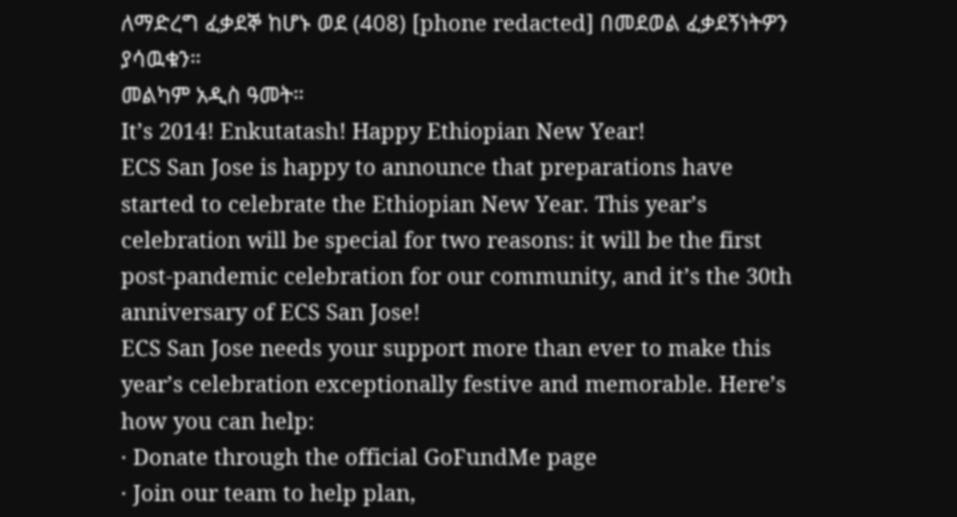ለማድረግ ፈቃደኞ ከሆኑ ወደ (408) [phone redacted] በመደወል ፈቃደኝነትዎን ያሳዉቁን።
መልካም አዲስ ዓመት።
It’s 2014! Enkutatash! Happy Ethiopian New Year!
ECS San Jose is happy to announce that preparations have started to celebrate the Ethiopian New Year. This year’s celebration will be special for two reasons: it will be the first post-pandemic celebration for our community, and it’s the 30th anniversary of ECS San Jose!
ECS San Jose needs your support more than ever to make this year’s celebration exceptionally festive and memorable. Here’s how you can help:
· Donate through the official GoFundMe page
· Join our team to help plan,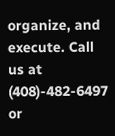organize, and execute. Call us at (408)-482-6497 or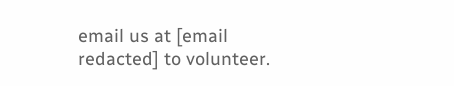email us at [email redacted] to volunteer.